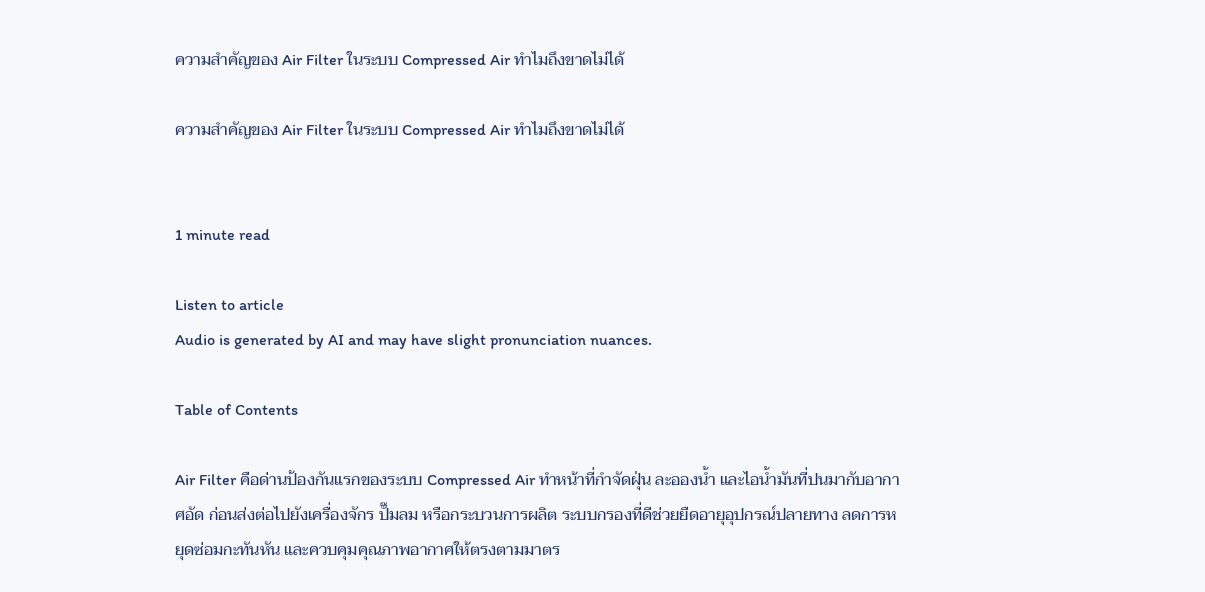ความสำคัญของ Air Filter ในระบบ Compressed Air ทำไมถึงขาดไม่ได้

ความสำคัญของ Air Filter ในระบบ Compressed Air ทำไมถึงขาดไม่ได้


1 minute read

Listen to article
Audio is generated by AI and may have slight pronunciation nuances.

Table of Contents

Air Filter คือด่านป้องกันแรกของระบบ Compressed Air ทำหน้าที่กำจัดฝุ่น ละอองน้ำ และไอน้ำมันที่ปนมากับอากาศอัด ก่อนส่งต่อไปยังเครื่องจักร ปั๊มลม หรือกระบวนการผลิต ระบบกรองที่ดีช่วยยืดอายุอุปกรณ์ปลายทาง ลดการหยุดซ่อมกะทันหัน และควบคุมคุณภาพอากาศให้ตรงตามมาตร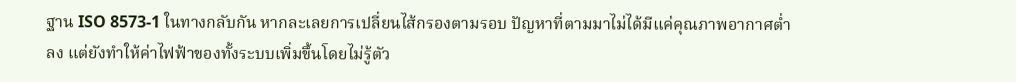ฐาน ISO 8573-1 ในทางกลับกัน หากละเลยการเปลี่ยนไส้กรองตามรอบ ปัญหาที่ตามมาไม่ได้มีแค่คุณภาพอากาศต่ำลง แต่ยังทำให้ค่าไฟฟ้าของทั้งระบบเพิ่มขึ้นโดยไม่รู้ตัว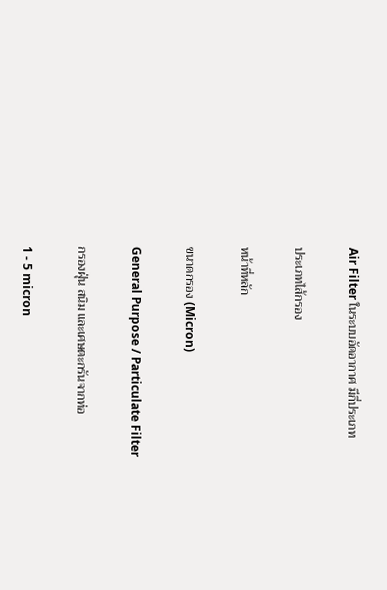Air Filter ในระบบอัดอากาศ มีกี่ประเภท

ประเภทไส้กรอง

หน้าที่หลัก

ขนาดกรอง (Micron)

General Purpose / Particulate Filter

กรองฝุ่น สนิม และเศษตะกรันจากท่อ

1 - 5 micron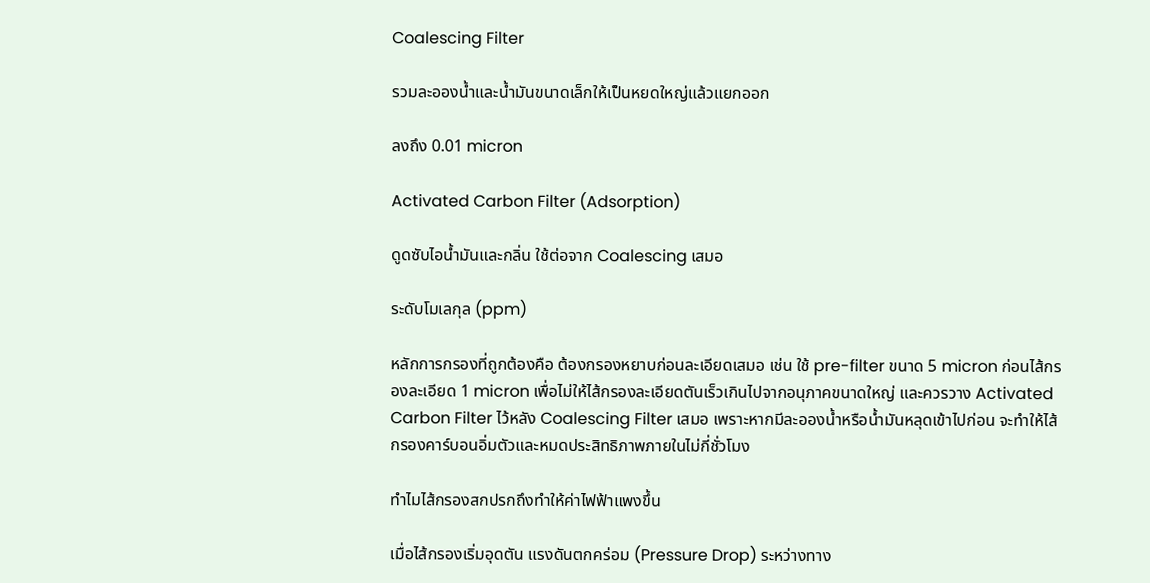Coalescing Filter

รวมละอองน้ำและน้ำมันขนาดเล็กให้เป็นหยดใหญ่แล้วแยกออก

ลงถึง 0.01 micron

Activated Carbon Filter (Adsorption)

ดูดซับไอน้ำมันและกลิ่น ใช้ต่อจาก Coalescing เสมอ

ระดับโมเลกุล (ppm)

หลักการกรองที่ถูกต้องคือ ต้องกรองหยาบก่อนละเอียดเสมอ เช่น ใช้ pre-filter ขนาด 5 micron ก่อนไส้กรองละเอียด 1 micron เพื่อไม่ให้ไส้กรองละเอียดตันเร็วเกินไปจากอนุภาคขนาดใหญ่ และควรวาง Activated Carbon Filter ไว้หลัง Coalescing Filter เสมอ เพราะหากมีละอองน้ำหรือน้ำมันหลุดเข้าไปก่อน จะทำให้ไส้กรองคาร์บอนอิ่มตัวและหมดประสิทธิภาพภายในไม่กี่ชั่วโมง

ทำไมไส้กรองสกปรกถึงทำให้ค่าไฟฟ้าแพงขึ้น

เมื่อไส้กรองเริ่มอุดตัน แรงดันตกคร่อม (Pressure Drop) ระหว่างทาง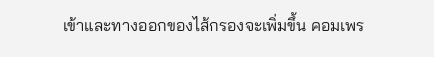เข้าและทางออกของไส้กรองจะเพิ่มขึ้น คอมเพร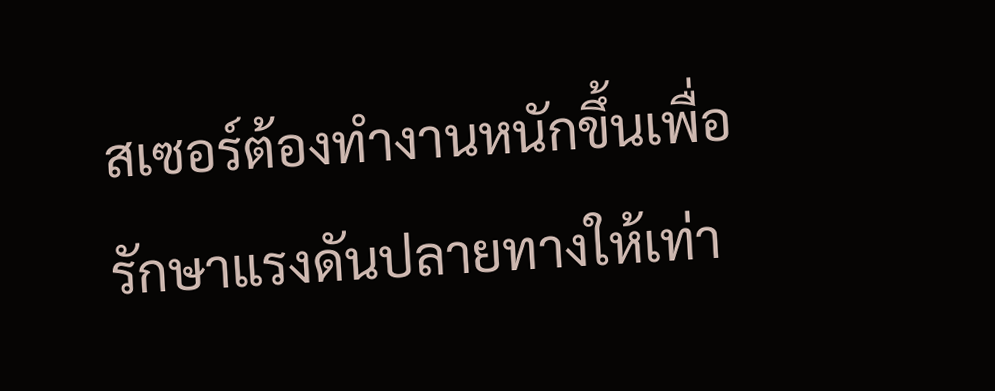สเซอร์ต้องทำงานหนักขึ้นเพื่อรักษาแรงดันปลายทางให้เท่า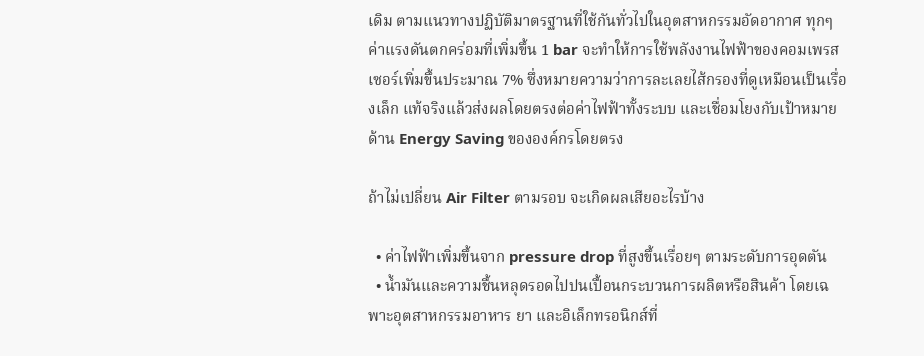เดิม ตามแนวทางปฏิบัติมาตรฐานที่ใช้กันทั่วไปในอุตสาหกรรมอัดอากาศ ทุกๆ ค่าแรงดันตกคร่อมที่เพิ่มขึ้น 1 bar จะทำให้การใช้พลังงานไฟฟ้าของคอมเพรสเซอร์เพิ่มขึ้นประมาณ 7% ซึ่งหมายความว่าการละเลยไส้กรองที่ดูเหมือนเป็นเรื่องเล็ก แท้จริงแล้วส่งผลโดยตรงต่อค่าไฟฟ้าทั้งระบบ และเชื่อมโยงกับเป้าหมายด้าน Energy Saving ขององค์กรโดยตรง

ถ้าไม่เปลี่ยน Air Filter ตามรอบ จะเกิดผลเสียอะไรบ้าง

  • ค่าไฟฟ้าเพิ่มขึ้นจาก pressure drop ที่สูงขึ้นเรื่อยๆ ตามระดับการอุดตัน
  • น้ำมันและความชื้นหลุดรอดไปปนเปื้อนกระบวนการผลิตหรือสินค้า โดยเฉพาะอุตสาหกรรมอาหาร ยา และอิเล็กทรอนิกส์ที่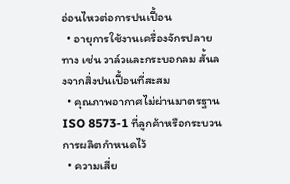อ่อนไหวต่อการปนเปื้อน
  • อายุการใช้งานเครื่องจักรปลายทาง เช่น วาล์วและกระบอกลม สั้นลงจากสิ่งปนเปื้อนที่สะสม
  • คุณภาพอากาศไม่ผ่านมาตรฐาน ISO 8573-1 ที่ลูกค้าหรือกระบวนการผลิตกำหนดไว้
  • ความเสี่ย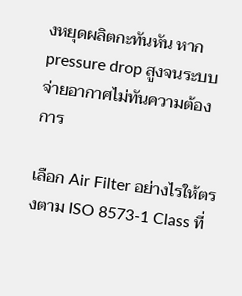งหยุดผลิตกะทันหัน หาก pressure drop สูงจนระบบจ่ายอากาศไม่ทันความต้องการ

เลือก Air Filter อย่างไรให้ตรงตาม ISO 8573-1 Class ที่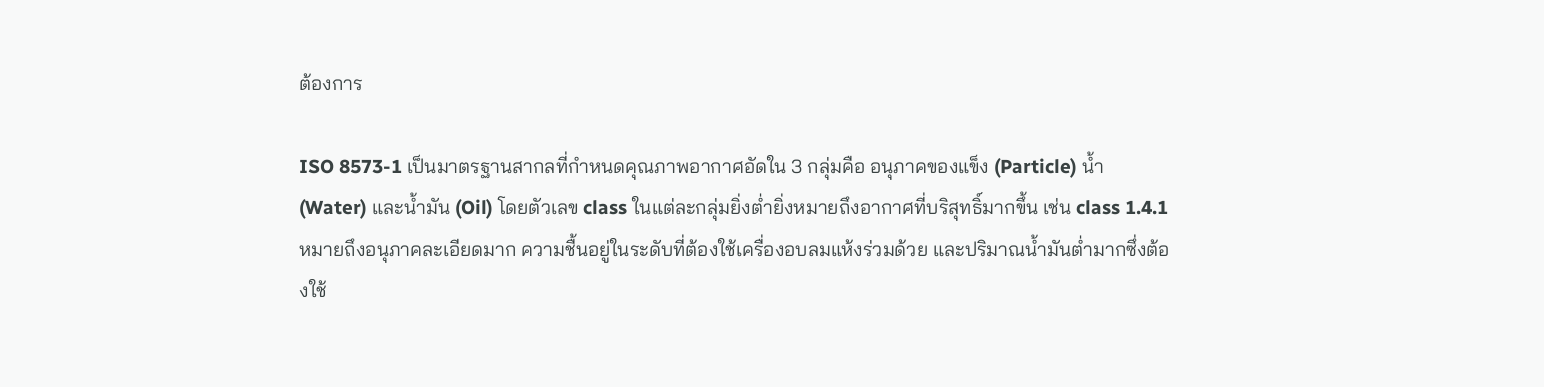ต้องการ

ISO 8573-1 เป็นมาตรฐานสากลที่กำหนดคุณภาพอากาศอัดใน 3 กลุ่มคือ อนุภาคของแข็ง (Particle) น้ำ (Water) และน้ำมัน (Oil) โดยตัวเลข class ในแต่ละกลุ่มยิ่งต่ำยิ่งหมายถึงอากาศที่บริสุทธิ์มากขึ้น เช่น class 1.4.1 หมายถึงอนุภาคละเอียดมาก ความชื้นอยู่ในระดับที่ต้องใช้เครื่องอบลมแห้งร่วมด้วย และปริมาณน้ำมันต่ำมากซึ่งต้องใช้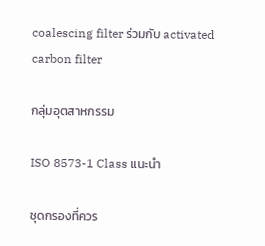coalescing filter ร่วมกับ activated carbon filter

กลุ่มอุตสาหกรรม

ISO 8573-1 Class แนะนำ

ชุดกรองที่ควร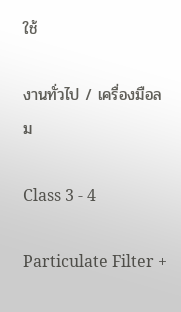ใช้

งานทั่วไป / เครื่องมือลม

Class 3 - 4

Particulate Filter +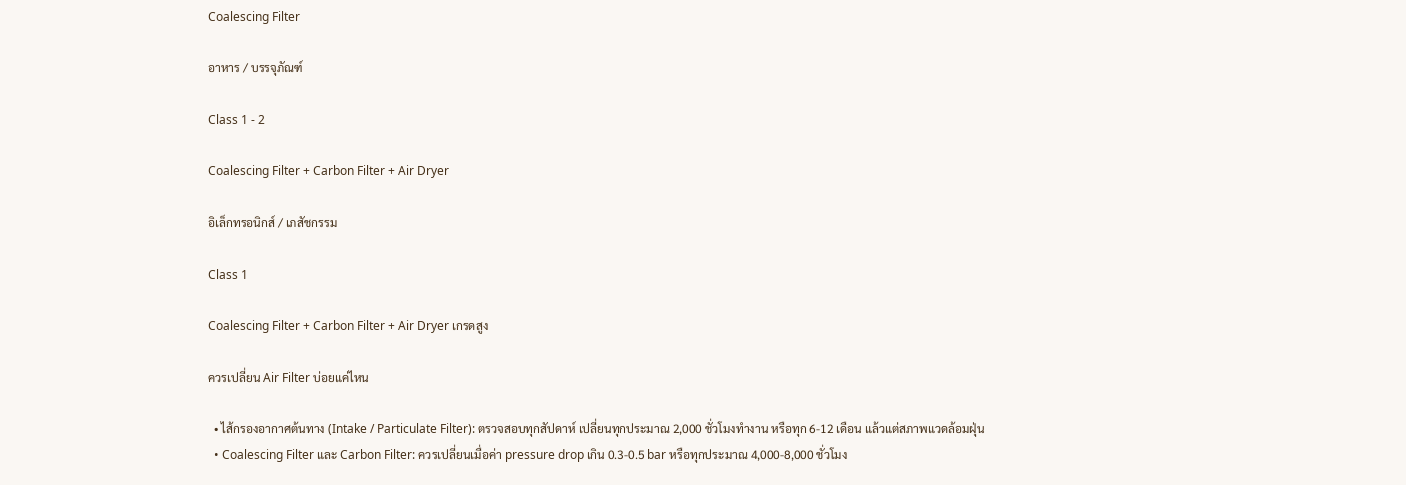Coalescing Filter

อาหาร / บรรจุภัณฑ์

Class 1 - 2

Coalescing Filter + Carbon Filter + Air Dryer

อิเล็กทรอนิกส์ / เภสัชกรรม

Class 1

Coalescing Filter + Carbon Filter + Air Dryer เกรดสูง

ควรเปลี่ยน Air Filter บ่อยแค่ไหน

  • ไส้กรองอากาศต้นทาง (Intake / Particulate Filter): ตรวจสอบทุกสัปดาห์ เปลี่ยนทุกประมาณ 2,000 ชั่วโมงทำงาน หรือทุก 6-12 เดือน แล้วแต่สภาพแวดล้อมฝุ่น
  • Coalescing Filter และ Carbon Filter: ควรเปลี่ยนเมื่อค่า pressure drop เกิน 0.3-0.5 bar หรือทุกประมาณ 4,000-8,000 ชั่วโมง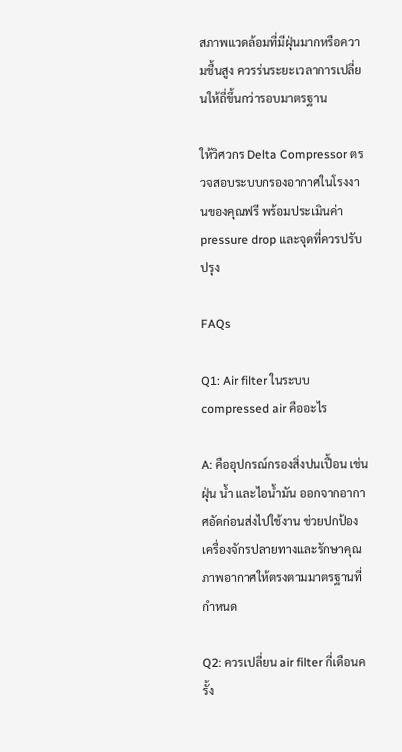สภาพแวดล้อมที่มีฝุ่นมากหรือความชื้นสูง ควรร่นระยะเวลาการเปลี่ยนให้ถี่ขึ้นกว่ารอบมาตรฐาน

ให้วิศวกร Delta Compressor ตรวจสอบระบบกรองอากาศในโรงงานของคุณฟรี พร้อมประเมินค่า pressure drop และจุดที่ควรปรับปรุง

FAQs

Q1: Air filter ในระบบ compressed air คืออะไร

A: คืออุปกรณ์กรองสิ่งปนเปื้อน เช่น ฝุ่น น้ำ และไอน้ำมัน ออกจากอากาศอัดก่อนส่งไปใช้งาน ช่วยปกป้องเครื่องจักรปลายทางและรักษาคุณภาพอากาศให้ตรงตามมาตรฐานที่กำหนด

Q2: ควรเปลี่ยน air filter กี่เดือนครั้ง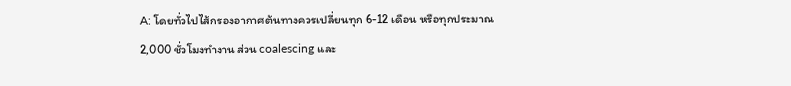A: โดยทั่วไปไส้กรองอากาศต้นทางควรเปลี่ยนทุก 6-12 เดือน หรือทุกประมาณ 2,000 ชั่วโมงทำงาน ส่วน coalescing และ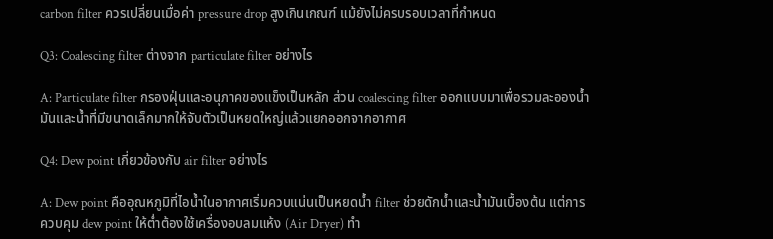carbon filter ควรเปลี่ยนเมื่อค่า pressure drop สูงเกินเกณฑ์ แม้ยังไม่ครบรอบเวลาที่กำหนด

Q3: Coalescing filter ต่างจาก particulate filter อย่างไร

A: Particulate filter กรองฝุ่นและอนุภาคของแข็งเป็นหลัก ส่วน coalescing filter ออกแบบมาเพื่อรวมละอองน้ำมันและน้ำที่มีขนาดเล็กมากให้จับตัวเป็นหยดใหญ่แล้วแยกออกจากอากาศ

Q4: Dew point เกี่ยวข้องกับ air filter อย่างไร

A: Dew point คืออุณหภูมิที่ไอน้ำในอากาศเริ่มควบแน่นเป็นหยดน้ำ filter ช่วยดักน้ำและน้ำมันเบื้องต้น แต่การควบคุม dew point ให้ต่ำต้องใช้เครื่องอบลมแห้ง (Air Dryer) ทำ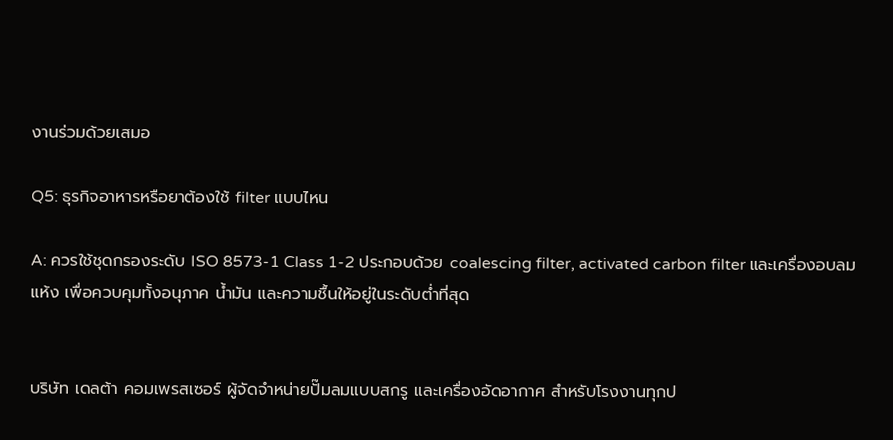งานร่วมด้วยเสมอ

Q5: ธุรกิจอาหารหรือยาต้องใช้ filter แบบไหน

A: ควรใช้ชุดกรองระดับ ISO 8573-1 Class 1-2 ประกอบด้วย coalescing filter, activated carbon filter และเครื่องอบลมแห้ง เพื่อควบคุมทั้งอนุภาค น้ำมัน และความชื้นให้อยู่ในระดับต่ำที่สุด


บริษัท เดลต้า คอมเพรสเซอร์ ผู้จัดจำหน่ายปั๊มลมแบบสกรู และเครื่องอัดอากาศ สำหรับโรงงานทุกป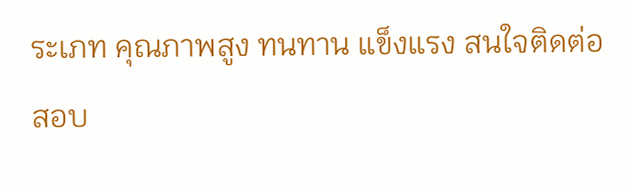ระเภท คุณภาพสูง ทนทาน แข็งแรง สนใจติดต่อสอบ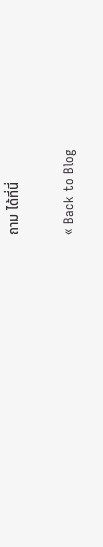ถาม ได้ที่นี่

« Back to Blog